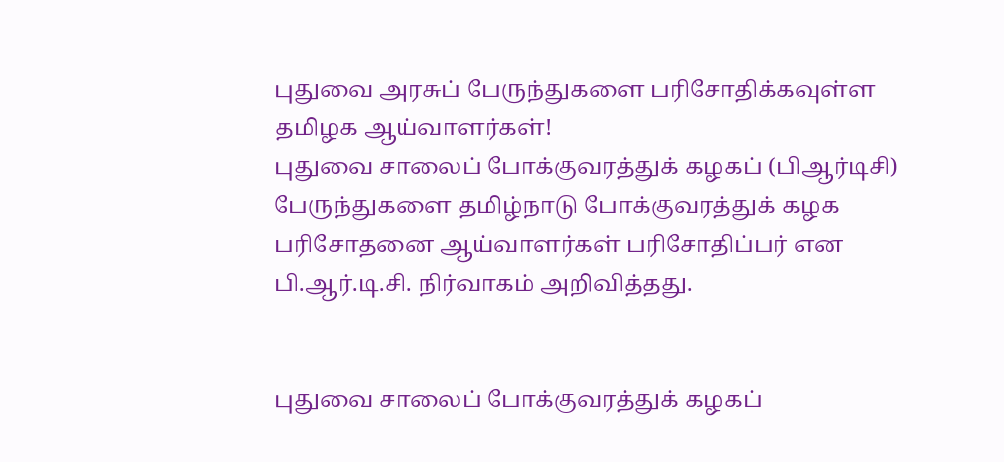புதுவை அரசுப் பேருந்துகளை பரிசோதிக்கவுள்ள தமிழக ஆய்வாளர்கள்!
புதுவை சாலைப் போக்குவரத்துக் கழகப் (பிஆர்டிசி) பேருந்துகளை தமிழ்நாடு போக்குவரத்துக் கழக பரிசோதனை ஆய்வாளர்கள் பரிசோதிப்பர் என பி.ஆர்.டி.சி. நிர்வாகம் அறிவித்தது.


புதுவை சாலைப் போக்குவரத்துக் கழகப்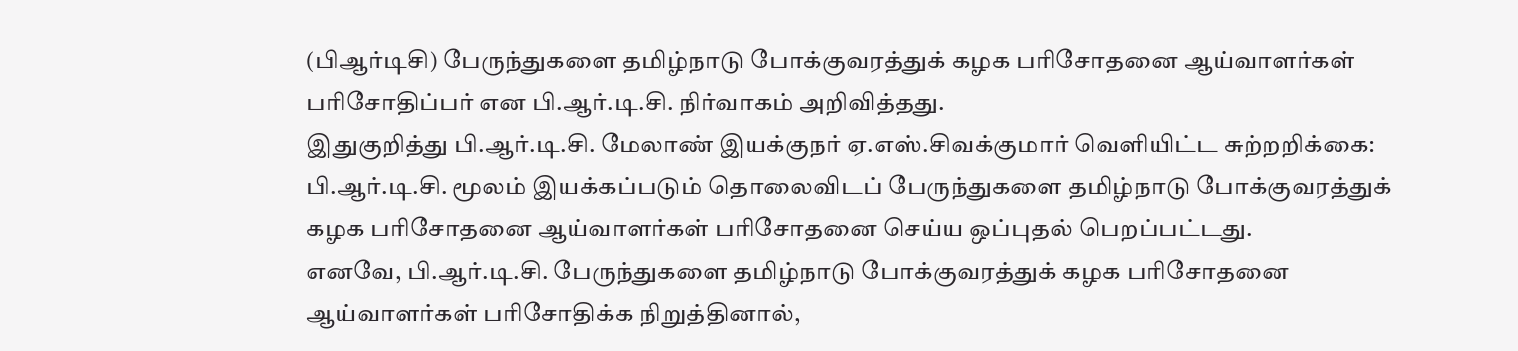(பிஆர்டிசி) பேருந்துகளை தமிழ்நாடு போக்குவரத்துக் கழக பரிசோதனை ஆய்வாளர்கள் பரிசோதிப்பர் என பி.ஆர்.டி.சி. நிர்வாகம் அறிவித்தது.
இதுகுறித்து பி.ஆர்.டி.சி. மேலாண் இயக்குநர் ஏ.எஸ்.சிவக்குமார் வெளியிட்ட சுற்றறிக்கை: பி.ஆர்.டி.சி. மூலம் இயக்கப்படும் தொலைவிடப் பேருந்துகளை தமிழ்நாடு போக்குவரத்துக் கழக பரிசோதனை ஆய்வாளர்கள் பரிசோதனை செய்ய ஒப்புதல் பெறப்பட்டது.
எனவே, பி.ஆர்.டி.சி. பேருந்துகளை தமிழ்நாடு போக்குவரத்துக் கழக பரிசோதனை ஆய்வாளர்கள் பரிசோதிக்க நிறுத்தினால்,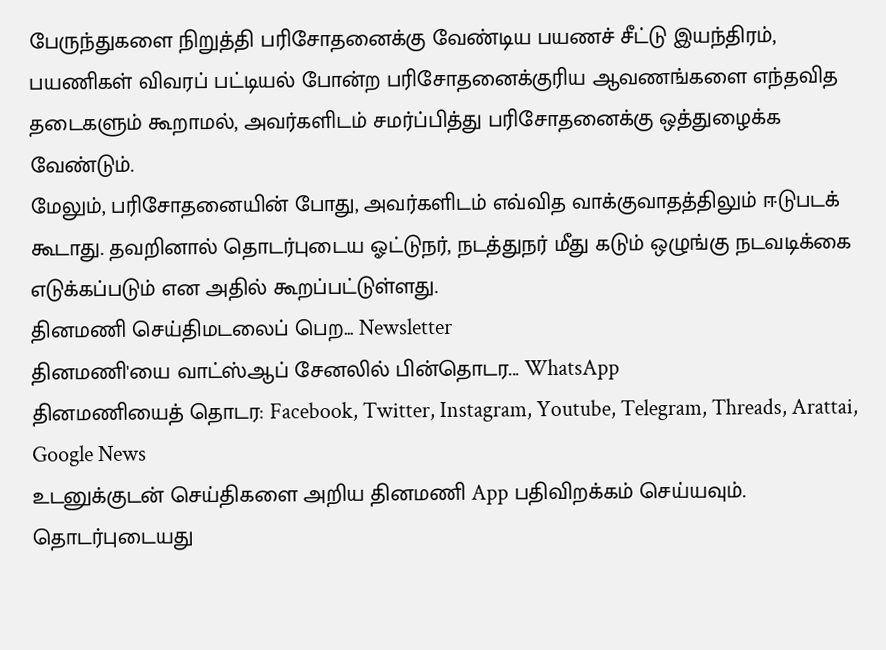பேருந்துகளை நிறுத்தி பரிசோதனைக்கு வேண்டிய பயணச் சீட்டு இயந்திரம், பயணிகள் விவரப் பட்டியல் போன்ற பரிசோதனைக்குரிய ஆவணங்களை எந்தவித தடைகளும் கூறாமல், அவர்களிடம் சமர்ப்பித்து பரிசோதனைக்கு ஒத்துழைக்க வேண்டும்.
மேலும், பரிசோதனையின் போது, அவர்களிடம் எவ்வித வாக்குவாதத்திலும் ஈடுபடக் கூடாது. தவறினால் தொடர்புடைய ஓட்டுநர், நடத்துநர் மீது கடும் ஒழுங்கு நடவடிக்கை எடுக்கப்படும் என அதில் கூறப்பட்டுள்ளது.
தினமணி செய்திமடலைப் பெற... Newsletter
தினமணி'யை வாட்ஸ்ஆப் சேனலில் பின்தொடர... WhatsApp
தினமணியைத் தொடர: Facebook, Twitter, Instagram, Youtube, Telegram, Threads, Arattai, Google News
உடனுக்குடன் செய்திகளை அறிய தினமணி App பதிவிறக்கம் செய்யவும்.
தொடர்புடையது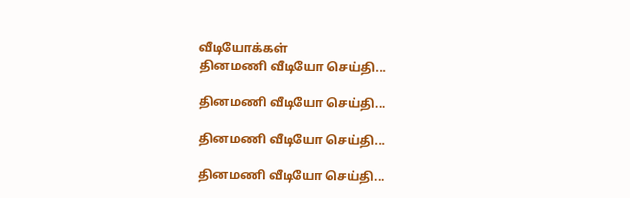வீடியோக்கள்
தினமணி வீடியோ செய்தி...

தினமணி வீடியோ செய்தி...

தினமணி வீடியோ செய்தி...

தினமணி வீடியோ செய்தி...